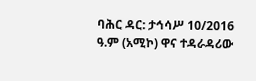ባሕር ዳር: ታኅሳሥ 10/2016 ዓ.ም (አሚኮ) ዋና ተዳራዳሪው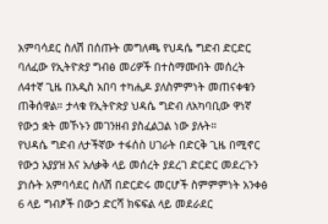አምባሳደር ስለሽ በሰጡት መግለጫ የህዳሴ ግድብ ድርድር ባለፈው የኢትዮጵያ ግብፅ መሪዎች በተስማሙበት መሰረት ለ4ተኛ ጊዜ በአዲስ አበባ ተካሒዶ ያለስምምነት መጠናቀቁን ጠቅሰዋል። ታላቁ የኢትዮጵያ ህዳሴ ግድብ ለአካባቢው ዋነኛ የውኃ ቋት መኾኑን መገንዘብ ያስፈልጋል ነው ያሉት።
የህዳሴ ግድብ ለታችኛው ተፋሰስ ሀገራት በድርቅ ጊዜ በሚኖር የውኃ አያያዝ እና አለቃቅ ላይ መሰረት ያደረገ ድርድር መደረጉን ያነሱት አምባሳደር ስለሽ በድርድሩ መርሆች ስምምምነት አንቀፅ 6 ላይ ግብፆች በውኃ ድርሻ ክፍፍል ላይ መደራደር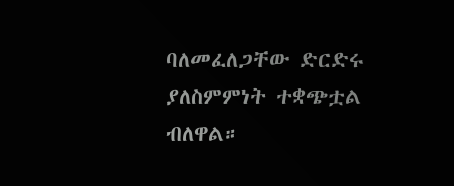ባለመፈለጋቸው ድርድሩ ያለስምምነት ተቋጭቷል ብለዋል።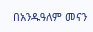በአንዱዓለም መናን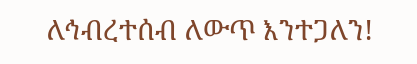ለኅብረተሰብ ለውጥ እንተጋለን!